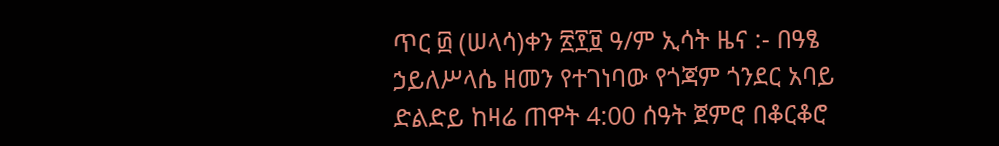ጥር ፴ (ሠላሳ)ቀን ፳፻፱ ዓ/ም ኢሳት ዜና :- በዓፄ ኃይለሥላሴ ዘመን የተገነባው የጎጃም ጎንደር አባይ ድልድይ ከዛሬ ጠዋት 4:00 ሰዓት ጀምሮ በቆርቆሮ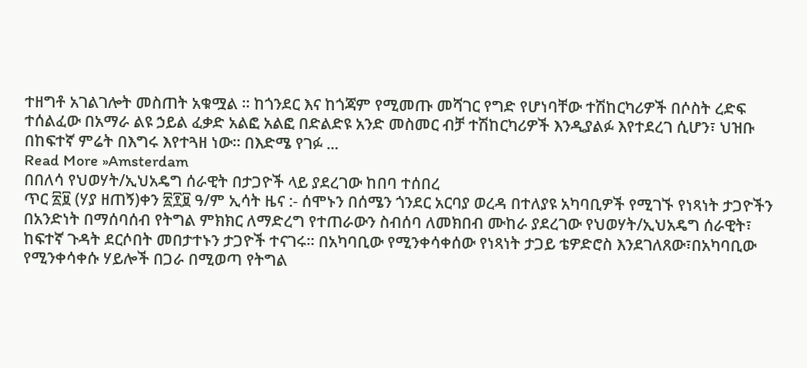ተዘግቶ አገልገሎት መስጠት አቁሟል ፡፡ ከጎንደር እና ከጎጃም የሚመጡ መሻገር የግድ የሆነባቸው ተሽከርካሪዎች በሶስት ረድፍ ተሰልፈው በአማራ ልዩ ኃይል ፈቃድ አልፎ አልፎ በድልድዩ አንድ መስመር ብቻ ተሽከርካሪዎች እንዲያልፉ እየተደረገ ሲሆን፣ ህዝቡ በከፍተኛ ምሬት በእግሩ እየተጓዘ ነው። በእድሜ የገፉ ...
Read More »Amsterdam
በበለሳ የህወሃት/ኢህአዴግ ሰራዊት በታጋዮች ላይ ያደረገው ከበባ ተሰበረ
ጥር ፳፱ (ሃያ ዘጠኝ)ቀን ፳፻፱ ዓ/ም ኢሳት ዜና :- ሰሞኑን በሰሜን ጎንደር አርባያ ወረዳ በተለያዩ አካባቢዎች የሚገኙ የነጻነት ታጋዮችን በአንድነት በማሰባሰብ የትግል ምክክር ለማድረግ የተጠራውን ስብሰባ ለመክበብ ሙከራ ያደረገው የህወሃት/ኢህአዴግ ሰራዊት፣ ከፍተኛ ጉዳት ደርሶበት መበታተኑን ታጋዮች ተናገሩ። በአካባቢው የሚንቀሳቀሰው የነጻነት ታጋይ ቴዎድሮስ እንደገለጸው፣በአካባቢው የሚንቀሳቀሱ ሃይሎች በጋራ በሚወጣ የትግል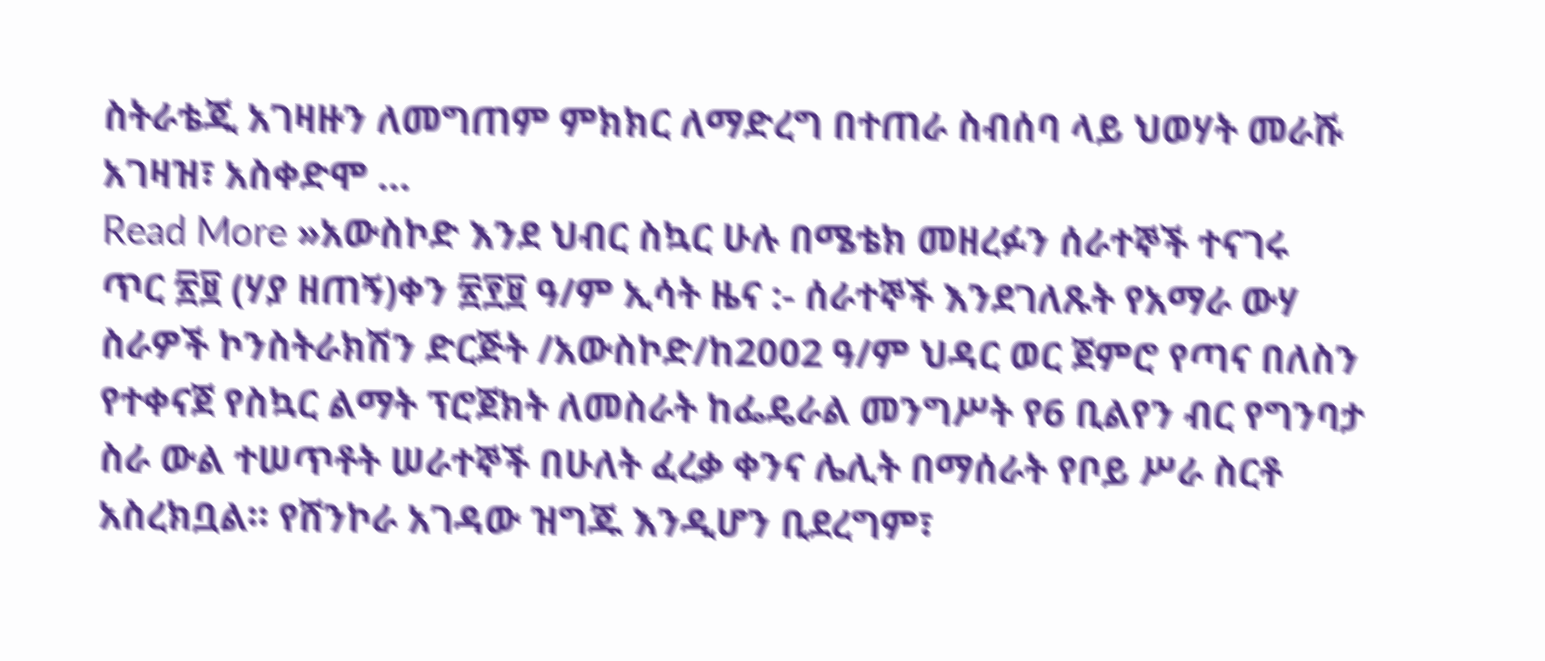ስትራቴጂ አገዛዙን ለመግጠም ምክክር ለማድረግ በተጠራ ስብሰባ ላይ ህወሃት መራሹ አገዛዝ፣ አስቀድሞ ...
Read More »አውስኮድ እንደ ህብር ስኳር ሁሉ በሜቴክ መዘረፉን ሰራተኞች ተናገሩ
ጥር ፳፱ (ሃያ ዘጠኝ)ቀን ፳፻፱ ዓ/ም ኢሳት ዜና :- ሰራተኞች እንደገለጹት የአማራ ውሃ ስራዎች ኮንስትራክሽን ድርጅት /አውስኮድ/ከ2002 ዓ/ም ህዳር ወር ጀምሮ የጣና በለስን የተቀናጀ የስኳር ልማት ፕሮጀክት ለመስራት ከፌዴራል መንግሥት የ6 ቢልየን ብር የግንባታ ስራ ውል ተሠጥቶት ሠራተኞች በሁለት ፈረቃ ቀንና ሌሊት በማሰራት የቦይ ሥራ ስርቶ አስረክቧል። የሸንኮራ አገዳው ዝግጁ እንዲሆን ቢደረግም፣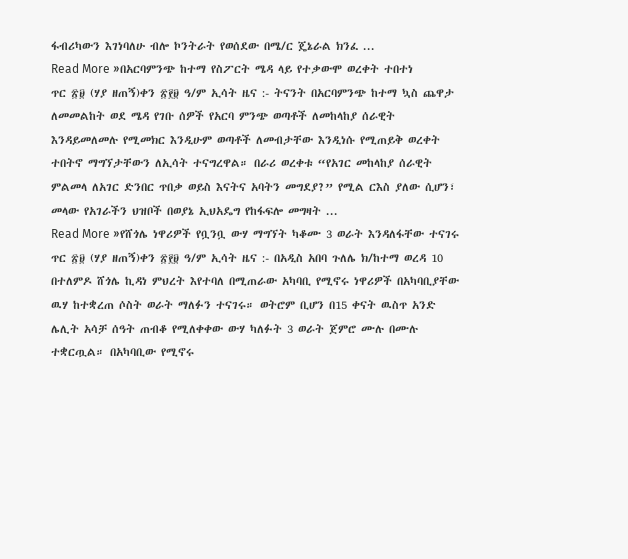ፋብሪካውን እገነባለሁ ብሎ ኮንትራት የወሰደው በሜ/ር ጄኔራል ክንፈ ...
Read More »በአርባምንጭ ከተማ የስፖርት ሜዳ ላይ የተቃውሞ ወረቀት ተበተነ
ጥር ፳፱ (ሃያ ዘጠኝ)ቀን ፳፻፱ ዓ/ም ኢሳት ዜና :- ትናንት በአርባምንጭ ከተማ ኳስ ጨዋታ ለመመልከት ወደ ሜዳ የገቡ ሰዎች የአርባ ምንጭ ወጣቶች ለመከላከያ ሰራዊት እንዳይመለመሉ የሚመክር እንዲሁም ወጣቶች ለመብታቸው እንዲነሱ የሚጠይቅ ወረቀት ተበትኖ ማግኘታቸውን ለኢሳት ተናግረዋል። በራሪ ወረቀቱ “የአገር መከላከያ ሰራዊት ምልመላ ለአገር ድንበር ጥበቃ ወይስ እናትና አባትን መግደያ?” የሚል ርእስ ያለው ሲሆን፣ መላው የአገራችን ህዝቦች በወያኔ ኢህአዴግ የከፋፍሎ መግዛት ...
Read More »የሸጎሌ ነዋሪዎች የቧንቧ ውሃ ማግኘት ካቆሙ 3 ወራት እንዳለፋቸው ተናገሩ
ጥር ፳፱ (ሃያ ዘጠኝ)ቀን ፳፻፱ ዓ/ም ኢሳት ዜና :- በአዲስ አበባ ጉለሌ ክ/ከተማ ወረዳ 10 በተለምዶ ሸጎሌ ኪዳነ ምህረት እየተባለ በሚጠራው አካባቢ የሚኖሩ ነዋሪዎች በአካባቢያቸው ዉሃ ከተቋረጠ ሶስት ወራት ማለፉን ተናገሩ። ወትሮም ቢሆን በ15 ቀናት ዉስጥ አንድ ሌሊት አሳቻ ሰዓት ጠብቆ የሚለቀቀው ውሃ ካለፉት 3 ወራት ጀምሮ ሙሉ በሙሉ ተቋርጧል። በአካባቢው የሚኖሩ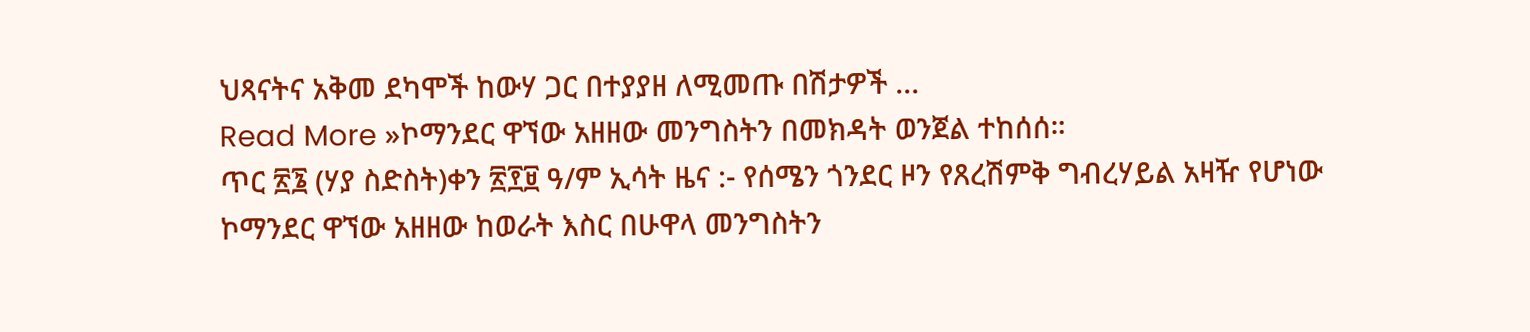ህጻናትና አቅመ ደካሞች ከውሃ ጋር በተያያዘ ለሚመጡ በሽታዎች ...
Read More »ኮማንደር ዋኘው አዘዘው መንግስትን በመክዳት ወንጀል ተከሰሰ።
ጥር ፳፮ (ሃያ ስድስት)ቀን ፳፻፱ ዓ/ም ኢሳት ዜና :- የሰሜን ጎንደር ዞን የጸረሽምቅ ግብረሃይል አዛዥ የሆነው ኮማንደር ዋኘው አዘዘው ከወራት እስር በሁዋላ መንግስትን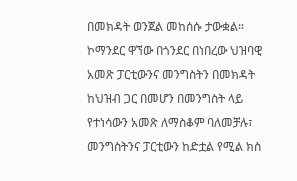በመክዳት ወንጀል መከሰሱ ታውቋል። ኮማንደር ዋኘው በጎንደር በነበረው ህዝባዊ አመጽ ፓርቲውንና መንግስትን በመክዳት ከህዝብ ጋር በመሆን በመንግስት ላይ የተነሳውን አመጽ ለማስቆም ባለመቻሉ፣ መንግስትንና ፓርቲውን ከድቷል የሚል ክስ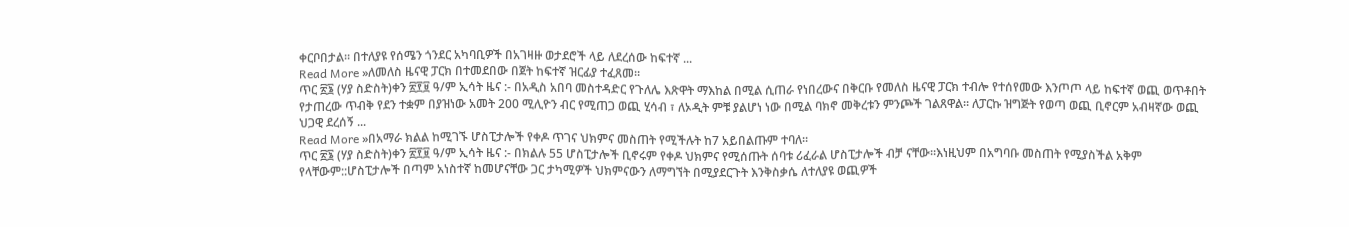ቀርቦበታል። በተለያዩ የሰሜን ጎንደር አካባቢዎች በአገዛዙ ወታደሮች ላይ ለደረሰው ከፍተኛ ...
Read More »ለመለስ ዜናዊ ፓርክ በተመደበው በጀት ከፍተኛ ዝርፊያ ተፈጸመ።
ጥር ፳፮ (ሃያ ስድስት)ቀን ፳፻፱ ዓ/ም ኢሳት ዜና :- በአዲስ አበባ መስተዳድር የጉለሌ እጽዋት ማእከል በሚል ሲጠራ የነበረውና በቅርቡ የመለስ ዜናዊ ፓርክ ተብሎ የተሰየመው እንጦጦ ላይ ከፍተኛ ወጪ ወጥቶበት የታጠረው ጥብቅ የደን ተቋም በያዝነው አመት 200 ሚሊዮን ብር የሚጠጋ ወጪ ሂሳብ ፣ ለኦዲት ምቹ ያልሆነ ነው በሚል ባክኖ መቅረቱን ምንጮች ገልጸዋል። ለፓርኩ ዝግጅት የወጣ ወጪ ቢኖርም አብዛኛው ወጪ ህጋዊ ደረሰኝ ...
Read More »በአማራ ክልል ከሚገኙ ሆስፒታሎች የቀዶ ጥገና ህክምና መስጠት የሚችሉት ከ7 አይበልጡም ተባለ።
ጥር ፳፮ (ሃያ ስድስት)ቀን ፳፻፱ ዓ/ም ኢሳት ዜና :- በክልሉ 55 ሆስፒታሎች ቢኖሩም የቀዶ ህክምና የሚሰጡት ሰባቱ ሪፈራል ሆስፒታሎች ብቻ ናቸው።እነዚህም በአግባቡ መስጠት የሚያስችል አቅም የላቸውም::ሆስፒታሎች በጣም አነስተኛ ከመሆናቸው ጋር ታካሚዎች ህክምናውን ለማግኘት በሚያደርጉት እንቅስቃሴ ለተለያዩ ወጪዎች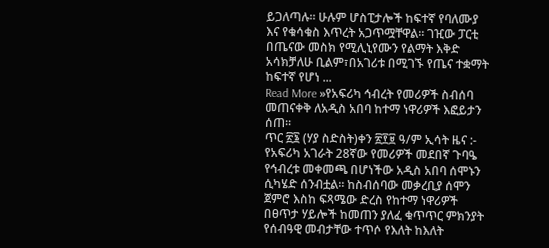ይጋለጣሉ። ሁሉም ሆስፒታሎች ከፍተኛ የባለሙያ እና የቁሳቁስ እጥረት አጋጥሟቸዋል። ገዢው ፓርቲ በጤናው መስክ የሚሊኒየሙን የልማት እቅድ አሳክቻለሁ ቢልም፣በአገሪቱ በሚገኙ የጤና ተቋማት ከፍተኛ የሆነ ...
Read More »የአፍሪካ ኅብረት የመሪዎች ስብሰባ መጠናቀቅ ለአዲስ አበባ ከተማ ነዋሪዎች እፎይታን ሰጠ።
ጥር ፳፮ (ሃያ ስድስት)ቀን ፳፻፱ ዓ/ም ኢሳት ዜና :- የአፍሪካ አገራት 28ኛው የመሪዎች መደበኛ ጉባዔ የኅብረቱ መቀመጫ በሆነችው አዲስ አበባ ሰሞኑን ሲካሄድ ሰንብቷል። ከስብሰባው መቃረቢያ ሰሞን ጀምሮ እስከ ፍጻሜው ድረስ የከተማ ነዋሪዎች በፀጥታ ሃይሎች ከመጠን ያለፈ ቁጥጥር ምክንያት የሰብዓዊ መብታቸው ተጥሶ የእለት ከእለት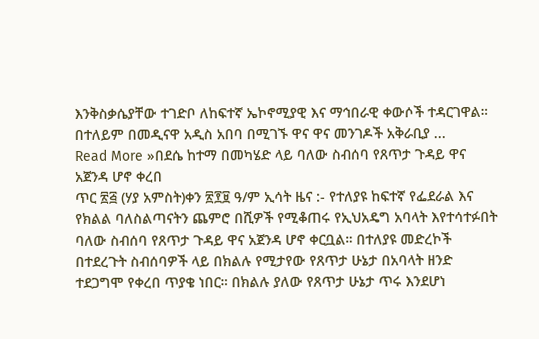እንቅስቃሴያቸው ተገድቦ ለከፍተኛ ኤኮኖሚያዊ እና ማኅበራዊ ቀውሶች ተዳርገዋል። በተለይም በመዲናዋ አዲስ አበባ በሚገኙ ዋና ዋና መንገዶች አቅራቢያ ...
Read More »በደሴ ከተማ በመካሄድ ላይ ባለው ስብሰባ የጸጥታ ጉዳይ ዋና አጀንዳ ሆኖ ቀረበ
ጥር ፳፭ (ሃያ አምስት)ቀን ፳፻፱ ዓ/ም ኢሳት ዜና :- የተለያዩ ከፍተኛ የፌደራል እና የክልል ባለስልጣናትን ጨምሮ በሺዎች የሚቆጠሩ የኢህአዴግ አባላት እየተሳተፉበት ባለው ስብሰባ የጸጥታ ጉዳይ ዋና አጀንዳ ሆኖ ቀርቧል። በተለያዩ መድረኮች በተደረጉት ስብሰባዎች ላይ በክልሉ የሚታየው የጸጥታ ሁኔታ በአባላት ዘንድ ተደጋግሞ የቀረበ ጥያቄ ነበር። በክልሉ ያለው የጸጥታ ሁኔታ ጥሩ እንደሆነ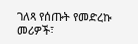ገለጻ የሰጡት የመድረኩ መሪዎች፣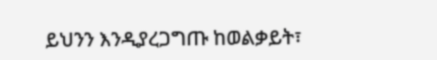ይህንን እንዲያረጋግጡ ከወልቃይት፣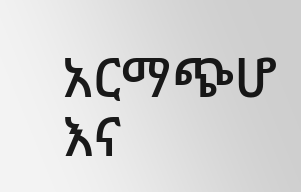አርማጭሆ እና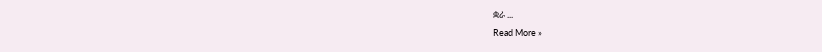ቋራ ...
Read More »